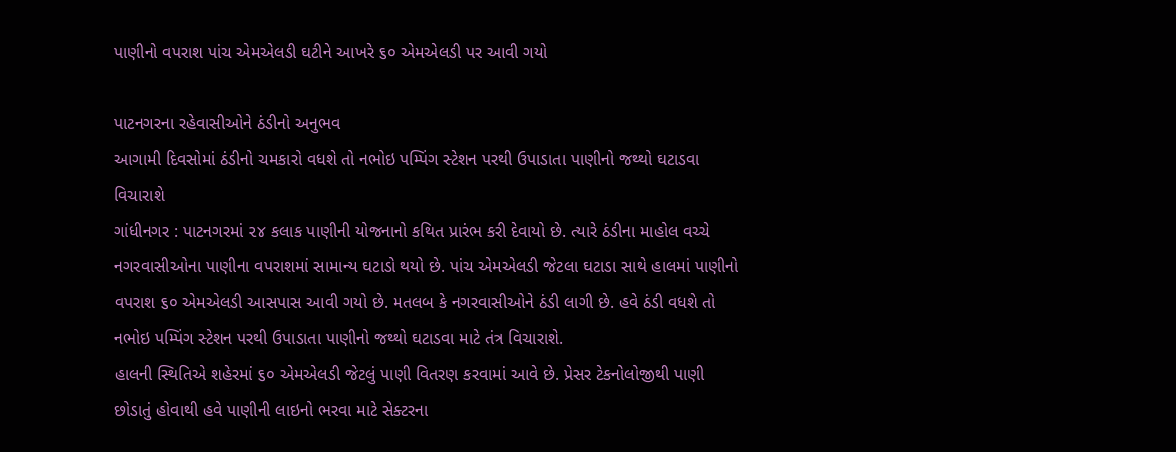પાણીનો વપરાશ પાંચ એમએલડી ઘટીને આખરે ૬૦ એમએલડી પર આવી ગયો

પાટનગરના રહેવાસીઓને ઠંડીનો અનુભવ
આગામી દિવસોમાં ઠંડીનો ચમકારો વધશે તો નભોઇ પમ્પિંગ સ્ટેશન પરથી ઉપાડાતા પાણીનો જથ્થો ઘટાડવા વિચારાશે
ગાંધીનગર : પાટનગરમાં ૨૪ કલાક પાણીની યોજનાનો કથિત પ્રારંભ કરી દેવાયો છે. ત્યારે ઠંડીના માહોલ વચ્ચે નગરવાસીઓના પાણીના વપરાશમાં સામાન્ય ઘટાડો થયો છે. પાંચ એમએલડી જેટલા ઘટાડા સાથે હાલમાં પાણીનો વપરાશ ૬૦ એમએલડી આસપાસ આવી ગયો છે. મતલબ કે નગરવાસીઓને ઠંડી લાગી છે. હવે ઠંડી વધશે તો નભોઇ પમ્પિંગ સ્ટેશન પરથી ઉપાડાતા પાણીનો જથ્થો ઘટાડવા માટે તંત્ર વિચારાશે.
હાલની સ્થિતિએ શહેરમાં ૬૦ એમએલડી જેટલું પાણી વિતરણ કરવામાં આવે છે. પ્રેસર ટેકનોલોજીથી પાણી છોડાતું હોવાથી હવે પાણીની લાઇનો ભરવા માટે સેક્ટરના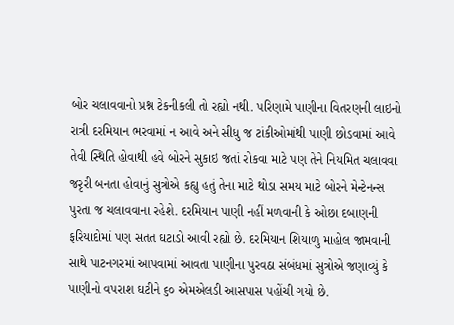બોર ચલાવવાનો પ્રશ્ન ટેકનીકલી તો રહ્યો નથી. પરિણામે પાણીના વિતરણની લાઇનો રાત્રી દરમિયાન ભરવામાં ન આવે અને સીધુ જ ટાંકીઓમાંથી પાણી છોડવામાં આવે તેવી સ્થિતિ હોવાથી હવે બોરને સુકાઇ જતાં રોકવા માટે પણ તેને નિયમિત ચલાવવા જરૃરી બનતા હોવાનું સુત્રોએ કહ્યુ હતું તેના માટે થોડા સમય માટે બોરને મેન્ટેનન્સ પુરતા જ ચલાવવાના રહેશે. દરમિયાન પાણી નહીં મળવાની કે ઓછા દબાણની ફરિયાદોમાં પણ સતત ઘટાડો આવી રહ્યો છે. દરમિયાન શિયાળુ માહોલ જામવાની સાથે પાટનગરમાં આપવામાં આવતા પાણીના પુરવઠા સંબંધમાં સુત્રોએ જણાવ્યું કે પાણીનો વપરાશ ઘટીને ૬૦ એમએલડી આસપાસ પહોંચી ગયો છે.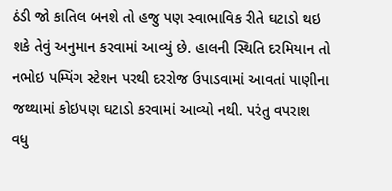ઠંડી જો કાતિલ બનશે તો હજુ પણ સ્વાભાવિક રીતે ઘટાડો થઇ શકે તેવું અનુમાન કરવામાં આવ્યું છે. હાલની સ્થિતિ દરમિયાન તો નભોઇ પમ્પિંગ સ્ટેશન પરથી દરરોજ ઉપાડવામાં આવતાં પાણીના જથ્થામાં કોઇપણ ઘટાડો કરવામાં આવ્યો નથી. પરંતુ વપરાશ વધુ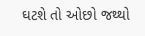ઘટશે તો ઓછો જથ્થો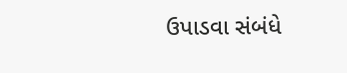ઉપાડવા સંબંધે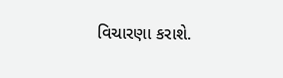વિચારણા કરાશે.